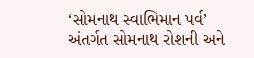‘સોમનાથ સ્વાભિમાન પર્વ’ અંતર્ગત સોમનાથ રોશની અને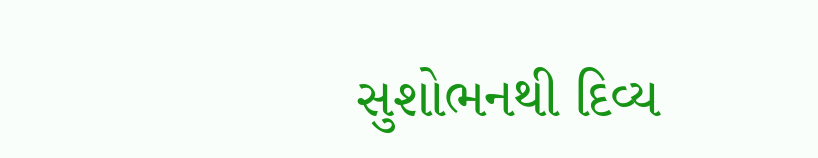સુશોભનથી દિવ્ય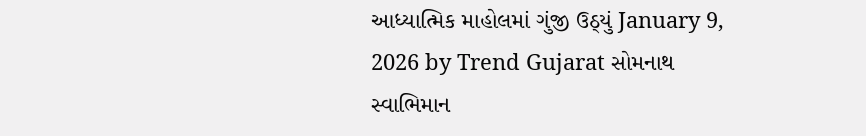આધ્યાત્મિક માહોલમાં ગુંજી ઉઠ્યું January 9, 2026 by Trend Gujarat સોમનાથ સ્વાભિમાન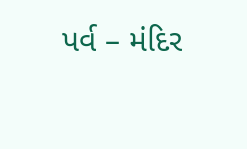પર્વ – મંદિર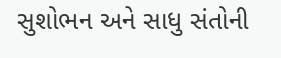સુશોભન અને સાધુ સંતોની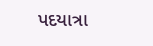પદયાત્રા